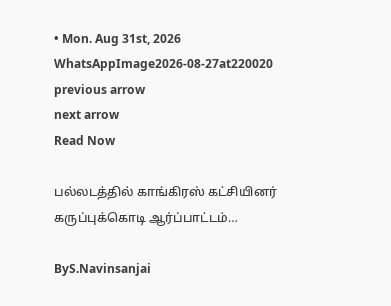• Mon. Aug 31st, 2026
WhatsAppImage2026-08-27at220020
previous arrow
next arrow
Read Now

பல்லடத்தில் காங்கிரஸ் கட்சியினர் கருப்புக்கொடி ஆர்ப்பாட்டம்…

ByS.Navinsanjai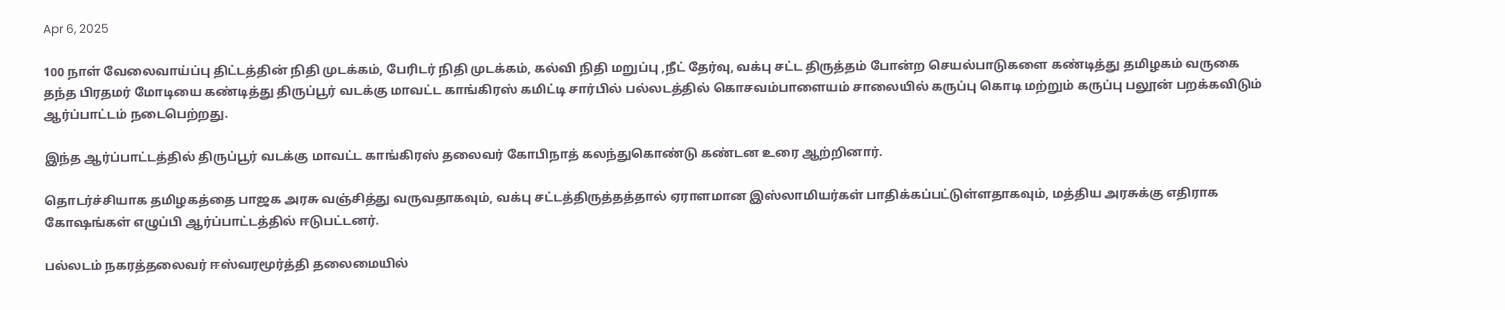Apr 6, 2025

100 நாள் வேலைவாய்ப்பு திட்டத்தின் நிதி முடக்கம், பேரிடர் நிதி முடக்கம், கல்வி நிதி மறுப்பு ,நீட் தேர்வு, வக்பு சட்ட திருத்தம் போன்ற செயல்பாடுகளை கண்டித்து தமிழகம் வருகை தந்த பிரதமர் மோடியை கண்டித்து திருப்பூர் வடக்கு மாவட்ட காங்கிரஸ் கமிட்டி சார்பில் பல்லடத்தில் கொசவம்பாளையம் சாலையில் கருப்பு கொடி மற்றும் கருப்பு பலூன் பறக்கவிடும் ஆர்ப்பாட்டம் நடைபெற்றது.

இந்த ஆர்ப்பாட்டத்தில் திருப்பூர் வடக்கு மாவட்ட காங்கிரஸ் தலைவர் கோபிநாத் கலந்துகொண்டு கண்டன உரை ஆற்றினார்.

தொடர்ச்சியாக தமிழகத்தை பாஜக அரசு வஞ்சித்து வருவதாகவும், வக்பு சட்டத்திருத்தத்தால் ஏராளமான இஸ்லாமியர்கள் பாதிக்கப்பட்டுள்ளதாகவும், மத்திய அரசுக்கு எதிராக கோஷங்கள் எழுப்பி ஆர்ப்பாட்டத்தில் ஈடுபட்டனர்.

பல்லடம் நகரத்தலைவர் ஈஸ்வரமூர்த்தி தலைமையில்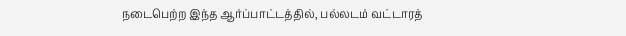நடைபெற்ற இந்த ஆர்ப்பாட்டத்தில், பல்லடம் வட்டாரத்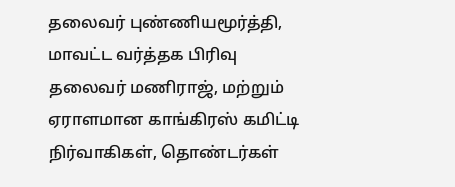தலைவர் புண்ணியமூர்த்தி, மாவட்ட வர்த்தக பிரிவு தலைவர் மணிராஜ், மற்றும் ஏராளமான காங்கிரஸ் கமிட்டி நிர்வாகிகள், தொண்டர்கள்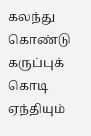கலந்து கொண்டு கருப்புக் கொடி ஏந்தியும்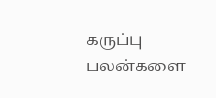கருப்பு பலன்களை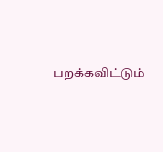பறக்கவிட்டும்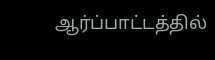ஆர்ப்பாட்டத்தில்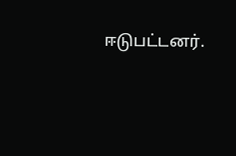ஈடுபட்டனர்.